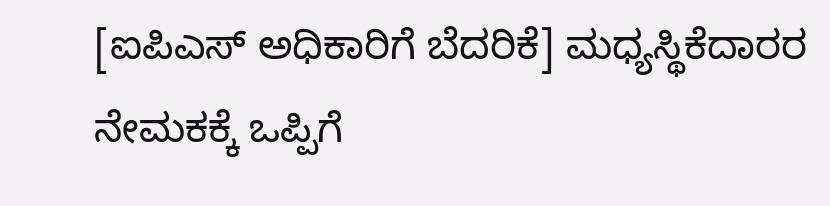[ಐಪಿಎಸ್‌ ಅಧಿಕಾರಿಗೆ ಬೆದರಿಕೆ] ಮಧ್ಯಸ್ಥಿಕೆದಾರರ ನೇಮಕಕ್ಕೆ ಒಪ್ಪಿಗೆ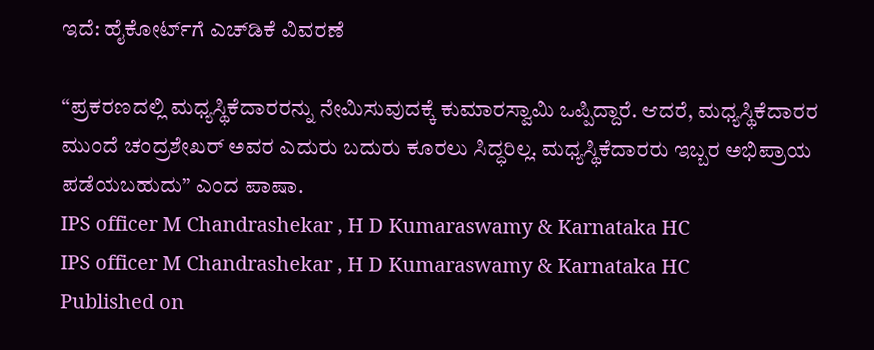ಇದೆ: ಹೈಕೋರ್ಟ್‌ಗೆ ಎಚ್‌ಡಿಕೆ ವಿವರಣೆ

“ಪ್ರಕರಣದಲ್ಲಿ ಮಧ್ಯಸ್ಥಿಕೆದಾರರನ್ನು ನೇಮಿಸುವುದಕ್ಕೆ ಕುಮಾರಸ್ವಾಮಿ ಒಪ್ಪಿದ್ದಾರೆ. ಆದರೆ, ಮಧ್ಯಸ್ಥಿಕೆದಾರರ ಮುಂದೆ ಚಂದ್ರಶೇಖರ್‌ ಅವರ ಎದುರು ಬದುರು ಕೂರಲು ಸಿದ್ಧರಿಲ್ಲ. ಮಧ್ಯಸ್ಥಿಕೆದಾರರು ಇಬ್ಬರ ಅಭಿಪ್ರಾಯ ಪಡೆಯಬಹುದು” ಎಂದ ಪಾಷಾ.
IPS officer M Chandrashekar , H D Kumaraswamy & Karnataka HC
IPS officer M Chandrashekar , H D Kumaraswamy & Karnataka HC
Published on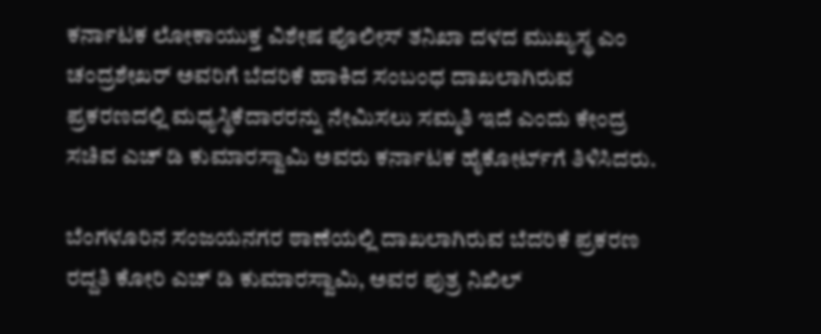ಕರ್ನಾಟಕ ಲೋಕಾಯುಕ್ತ ವಿಶೇಷ ಪೊಲೀಸ್‌ ತನಿಖಾ ದಳದ ಮುಖ್ಯಸ್ಥ ಎಂ ಚಂದ್ರಶೇಖರ್‌ ಅವರಿಗೆ ಬೆದರಿಕೆ ಹಾಕಿದ ಸಂಬಂಧ ದಾಖಲಾಗಿರುವ ಪ್ರಕರಣದಲ್ಲಿ ಮಧ್ಯಸ್ಥಿಕೆದಾರರನ್ನು ನೇಮಿಸಲು ಸಮ್ಮತಿ ಇದೆ ಎಂದು ಕೇಂದ್ರ ಸಚಿವ ಎಚ್‌ ಡಿ ಕುಮಾರಸ್ವಾಮಿ ಅವರು ಕರ್ನಾಟಕ ಹೈಕೋರ್ಟ್‌ಗೆ ತಿಳಿಸಿದರು.

ಬೆಂಗಳೂರಿನ ಸಂಜಯನಗರ ಠಾಣೆಯಲ್ಲಿ ದಾಖಲಾಗಿರುವ ಬೆದರಿಕೆ ಪ್ರಕರಣ ರದ್ದತಿ ಕೋರಿ ಎಚ್‌ ಡಿ ಕುಮಾರಸ್ವಾಮಿ, ಅವರ ಪುತ್ರ ನಿಖಿಲ್‌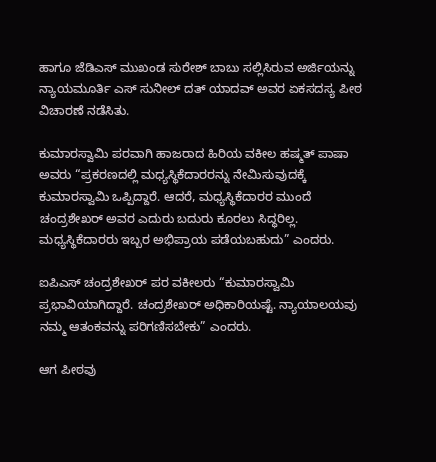ಹಾಗೂ ಜೆಡಿಎಸ್‌ ಮುಖಂಡ ಸುರೇಶ್‌ ಬಾಬು ಸಲ್ಲಿಸಿರುವ ಅರ್ಜಿಯನ್ನು ನ್ಯಾಯಮೂರ್ತಿ ಎಸ್‌ ಸುನೀಲ್‌ ದತ್‌ ಯಾದವ್ ಅವರ ಏಕಸದಸ್ಯ ಪೀಠ ವಿಚಾರಣೆ ನಡೆಸಿತು.

ಕುಮಾರಸ್ವಾಮಿ ಪರವಾಗಿ ಹಾಜರಾದ ಹಿರಿಯ ವಕೀಲ ಹಷ್ಮತ್‌ ಪಾಷಾ ಅವರು “ಪ್ರಕರಣದಲ್ಲಿ ಮಧ್ಯಸ್ಥಿಕೆದಾರರನ್ನು ನೇಮಿಸುವುದಕ್ಕೆ ಕುಮಾರಸ್ವಾಮಿ ಒಪ್ಪಿದ್ದಾರೆ. ಆದರೆ, ಮಧ್ಯಸ್ಥಿಕೆದಾರರ ಮುಂದೆ ಚಂದ್ರಶೇಖರ್‌ ಅವರ ಎದುರು ಬದುರು ಕೂರಲು ಸಿದ್ಧರಿಲ್ಲ. ಮಧ್ಯಸ್ಥಿಕೆದಾರರು ಇಬ್ಬರ ಅಭಿಪ್ರಾಯ ಪಡೆಯಬಹುದು” ಎಂದರು.

ಐಪಿಎಸ್‌ ಚಂದ್ರಶೇಖರ್‌ ಪರ ವಕೀಲರು “ಕುಮಾರಸ್ವಾಮಿ ಪ್ರಭಾವಿಯಾಗಿದ್ದಾರೆ. ಚಂದ್ರಶೇಖರ್‌ ಅಧಿಕಾರಿಯಷ್ಟೆ. ನ್ಯಾಯಾಲಯವು ನಮ್ಮ ಆತಂಕವನ್ನು ಪರಿಗಣಿಸಬೇಕು” ಎಂದರು.

ಆಗ ಪೀಠವು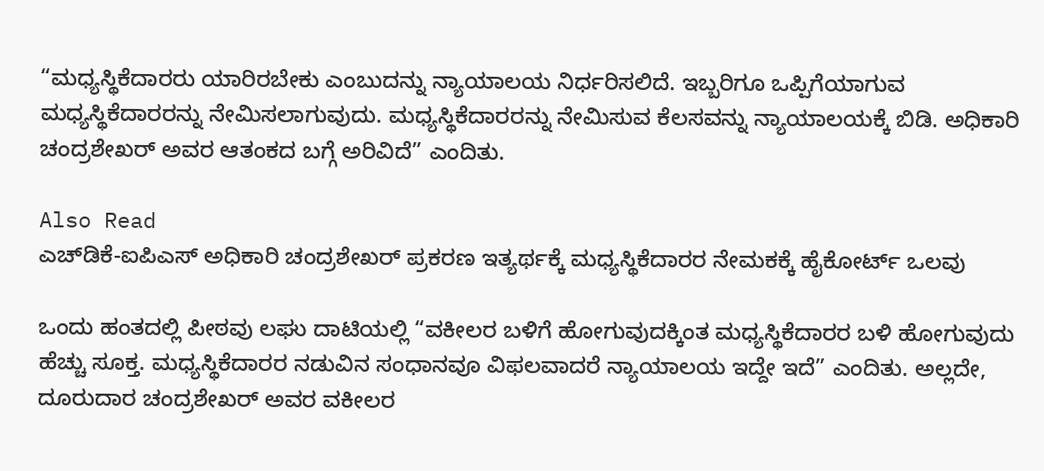“ಮಧ್ಯಸ್ಥಿಕೆದಾರರು ಯಾರಿರಬೇಕು ಎಂಬುದನ್ನು ನ್ಯಾಯಾಲಯ ನಿರ್ಧರಿಸಲಿದೆ. ಇಬ್ಬರಿಗೂ ಒಪ್ಪಿಗೆಯಾಗುವ ಮಧ್ಯಸ್ಥಿಕೆದಾರರನ್ನು ನೇಮಿಸಲಾಗುವುದು. ಮಧ್ಯಸ್ಥಿಕೆದಾರರನ್ನು ನೇಮಿಸುವ ಕೆಲಸವನ್ನು ನ್ಯಾಯಾಲಯಕ್ಕೆ ಬಿಡಿ. ಅಧಿಕಾರಿ ಚಂದ್ರಶೇಖರ್‌ ಅವರ ಆತಂಕದ ಬಗ್ಗೆ ಅರಿವಿದೆ” ಎಂದಿತು.

Also Read
ಎಚ್‌ಡಿಕೆ-ಐಪಿಎಸ್‌ ಅಧಿಕಾರಿ ಚಂದ್ರಶೇಖರ್‌ ಪ್ರಕರಣ ಇತ್ಯರ್ಥಕ್ಕೆ ಮಧ್ಯಸ್ಥಿಕೆದಾರರ ನೇಮಕಕ್ಕೆ ಹೈಕೋರ್ಟ್‌ ಒಲವು

ಒಂದು ಹಂತದಲ್ಲಿ ಪೀಠವು ಲಘು ದಾಟಿಯಲ್ಲಿ “ವಕೀಲರ ಬಳಿಗೆ ಹೋಗುವುದಕ್ಕಿಂತ ಮಧ್ಯಸ್ಥಿಕೆದಾರರ ಬಳಿ ಹೋಗುವುದು ಹೆಚ್ಚು ಸೂಕ್ತ. ಮಧ್ಯಸ್ಥಿಕೆದಾರರ ನಡುವಿನ ಸಂಧಾನವೂ ವಿಫಲವಾದರೆ ನ್ಯಾಯಾಲಯ ಇದ್ದೇ ಇದೆ” ಎಂದಿತು. ಅಲ್ಲದೇ, ದೂರುದಾರ ಚಂದ್ರಶೇಖರ್‌ ಅವರ ವಕೀಲರ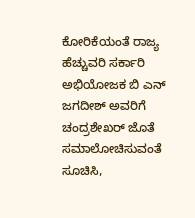ಕೋರಿಕೆಯಂತೆ ರಾಜ್ಯ ಹೆಚ್ಚುವರಿ ಸರ್ಕಾರಿ ಅಭಿಯೋಜಕ ಬಿ ಎನ್‌ ಜಗದೀಶ್‌ ಅವರಿಗೆ ಚಂದ್ರಶೇಖರ್‌ ಜೊತೆ ಸಮಾಲೋಚಿಸುವಂತೆ ಸೂಚಿಸಿ,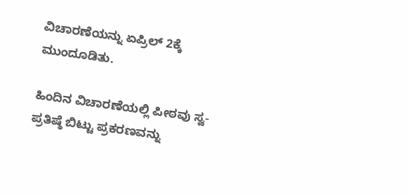ವಿಚಾರಣೆಯನ್ನು ಏಪ್ರಿಲ್‌ 2ಕ್ಕೆ ಮುಂದೂಡಿತು.

ಹಿಂದಿನ ವಿಚಾರಣೆಯಲ್ಲಿ ಪೀಠವು ಸ್ವ-ಪ್ರತಿಷ್ಠೆ ಬಿಟ್ಟು ಪ್ರಕರಣವನ್ನು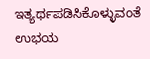ಇತ್ಯರ್ಥಪಡಿಸಿಕೊಳ್ಳುವಂತೆ ಉಭಯ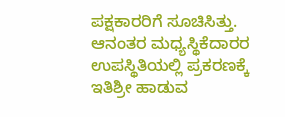ಪಕ್ಷಕಾರರಿಗೆ ಸೂಚಿಸಿತ್ತು. ಆನಂತರ ಮಧ್ಯಸ್ಥಿಕೆದಾರರ ಉಪಸ್ಥಿತಿಯಲ್ಲಿ ಪ್ರಕರಣಕ್ಕೆ ಇತಿಶ್ರೀ ಹಾಡುವ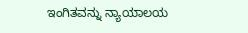ಇಂಗಿತವನ್ನು ನ್ಯಾಯಾಲಯ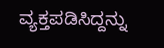ವ್ಯಕ್ತಪಡಿಸಿದ್ದನ್ನು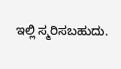ಇಲ್ಲಿ ಸ್ಮರಿಸಬಹುದು.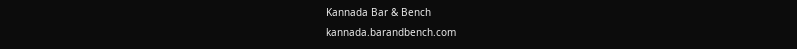Kannada Bar & Bench
kannada.barandbench.com